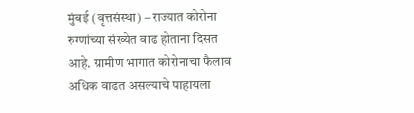मुंबई (वृत्तसंस्था) – राज्यात कोरोना रुग्णांच्या संख्येत वाढ होताना दिसत आहे. ग्रामीण भागात कोरोनाचा फैलाव अधिक वाढत असल्याचे पाहायला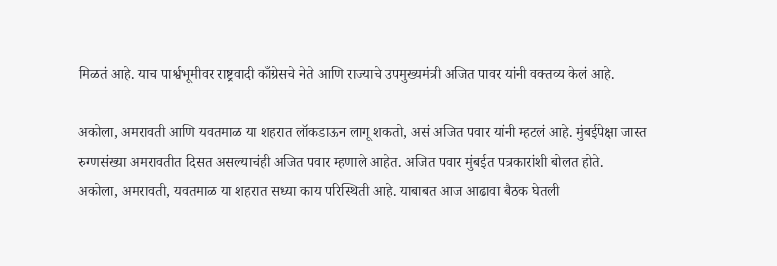मिळतं आहे. याच पार्श्वभूमीवर राष्ट्रवादी काँग्रेसचे नेते आणि राज्याचे उपमुख्यमंत्री अजित पावर यांनी वक्तव्य केलं आहे.

अकोला, अमरावती आणि यवतमाळ या शहरात लॉकडाऊन लागू शकतो, असं अजित पवार यांनी म्हटलं आहे. मुंबईपेक्षा जास्त रुग्णसंख्या अमरावतीत दिसत असल्याचंही अजित पवार म्हणाले आहेत. अजित पवार मुंबईत पत्रकारांशी बोलत होते.
अकोला, अमरावती, यवतमाळ या शहरात सध्या काय परिस्थिती आहे. याबाबत आज आढावा बैठक घेतली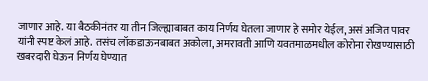जाणार आहे. या बैठकीनंतर या तीन जिल्ह्याबाबत काय निर्णय घेतला जाणार हे समोर येईल, असं अजित पावर यांनी स्पष्ट केलं आहे. तसंच लॉकडाऊनबाबत अकोला, अमरावती आणि यवतमाळमधील कोरोना रोखण्यासाठी खबरदारी घेऊन निर्णय घेण्यात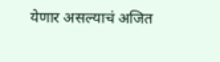येणार असल्याचं अजित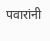पवारांनी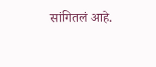सांगितलं आहे.